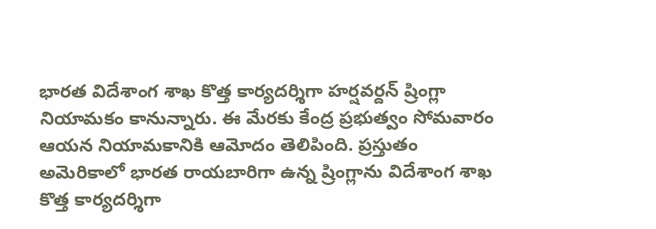భారత విదేశాంగ శాఖ కొత్త కార్యదర్శిగా హర్షవర్దన్ ష్రింగ్లా నియామకం కానున్నారు. ఈ మేరకు కేంద్ర ప్రభుత్వం సోమవారం ఆయన నియామకానికి ఆమోదం తెలిపింది. ప్రస్తుతం అమెరికాలో భారత రాయబారిగా ఉన్న ష్రింగ్లాను విదేశాంగ శాఖ కొత్త కార్యదర్శిగా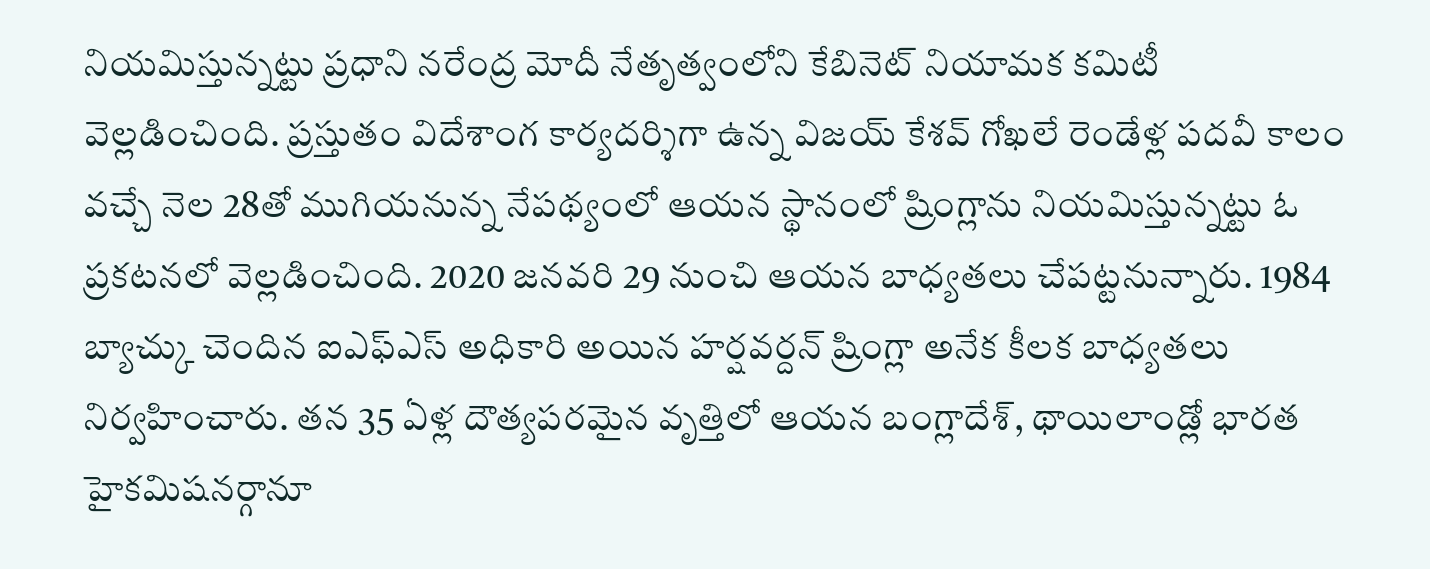నియమిస్తున్నట్టు ప్రధాని నరేంద్ర మోదీ నేతృత్వంలోని కేబినెట్ నియామక కమిటీ వెల్లడించింది. ప్రస్తుతం విదేశాంగ కార్యదర్శిగా ఉన్న విజయ్ కేశవ్ గోఖలే రెండేళ్ల పదవీ కాలం వచ్చే నెల 28తో ముగియనున్న నేపథ్యంలో ఆయన స్థానంలో ష్రింగ్లాను నియమిస్తున్నట్టు ఓ ప్రకటనలో వెల్లడించింది. 2020 జనవరి 29 నుంచి ఆయన బాధ్యతలు చేపట్టనున్నారు. 1984 బ్యాచ్కు చెందిన ఐఎఫ్ఎస్ అధికారి అయిన హర్షవర్దన్ ష్రింగ్లా అనేక కీలక బాధ్యతలు నిర్వహించారు. తన 35 ఏళ్ల దౌత్యపరమైన వృత్తిలో ఆయన బంగ్లాదేశ్, థాయిలాండ్లో భారత హైకమిషనర్గానూ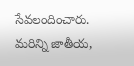సేవలందించారు.
మరిన్ని జాతీయ,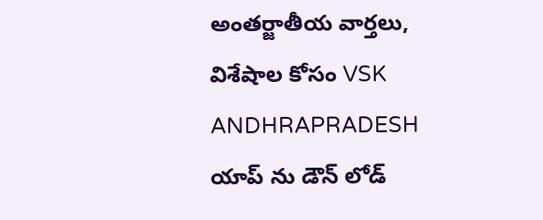అంతర్జాతీయ వార్తలు, విశేషాల కోసం VSK ANDHRAPRADESH యాప్ ను డౌన్ లోడ్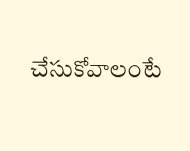చేసుకోవాలంటే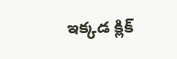ఇక్కడ క్లిక్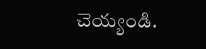చెయ్యండి.